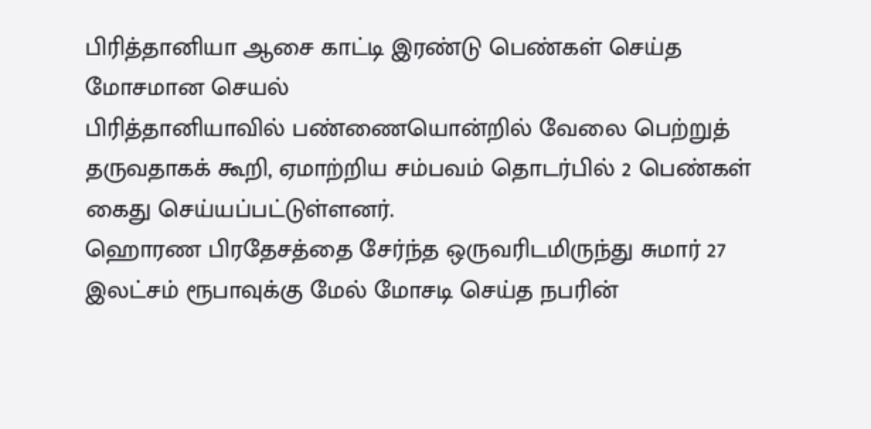பிரித்தானியா ஆசை காட்டி இரண்டு பெண்கள் செய்த மோசமான செயல்
பிரித்தானியாவில் பண்ணையொன்றில் வேலை பெற்றுத் தருவதாகக் கூறி, ஏமாற்றிய சம்பவம் தொடர்பில் 2 பெண்கள் கைது செய்யப்பட்டுள்ளனர்.
ஹொரண பிரதேசத்தை சேர்ந்த ஒருவரிடமிருந்து சுமார் 27 இலட்சம் ரூபாவுக்கு மேல் மோசடி செய்த நபரின்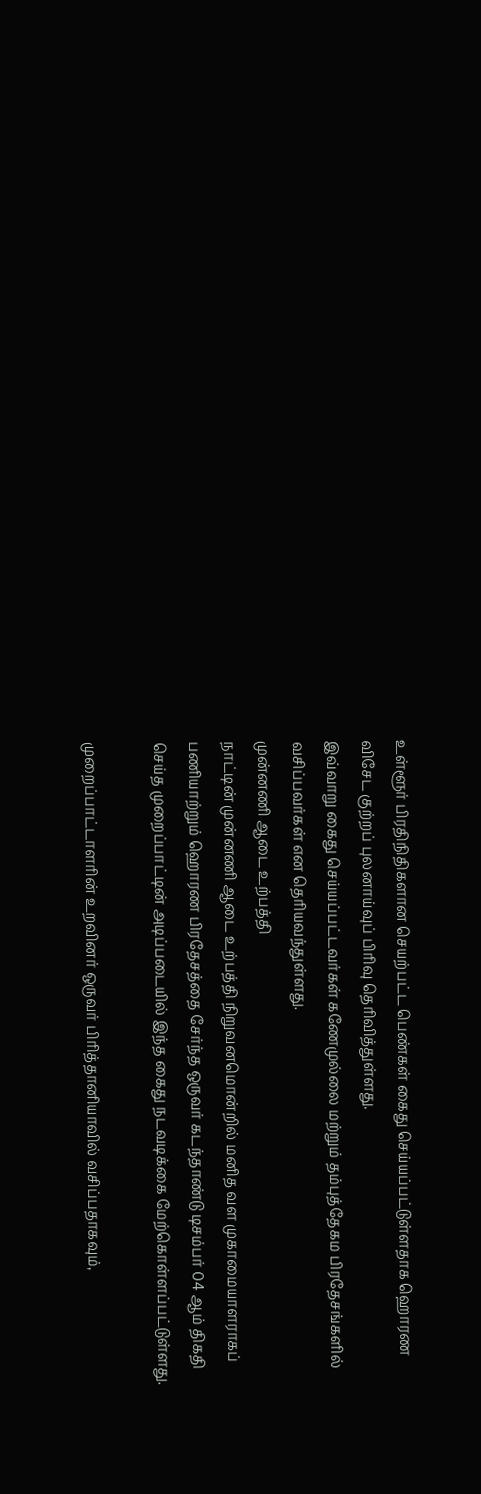உள்ளூர் பிரதிநிதிகளான செயற்பட்ட பெண்கள் கைது செய்யப்பட்டுள்ளதாக ஹொரண விசேட குற்றப் புலனாய்வுப் பிரிவு தெரிவித்துள்ளது.
இவ்வாறு கைது செய்யப்பட்டவர்கள் கணேமுல்லை மற்றும் தம்புத்தேகம பிரதேசங்களில் வசிப்பவர்கள் என தெரியவந்துள்ளது.
முன்னணி ஆடை உற்பத்தி
நாட்டின் முன்னணி ஆடை உற்பத்தி நிறுவனமொன்றில் மனித வள முகாமையாளராகப் பணியாற்றும் ஹொரண பிரதேசத்தை சேர்ந்த ஒருவர் கடந்தாண்டு டிசம்பர் 04 ஆம் திகதி செய்த முறைப்பாட்டின் அடிப்படையில் இந்த கைது நடவடிக்கை மேற்கொள்ளப்பட்டுள்ளது.

முறைப்பாட்டாளரின் உறவினர் ஒருவர் பிரித்தானியாவில் வசிப்பதாகவும்,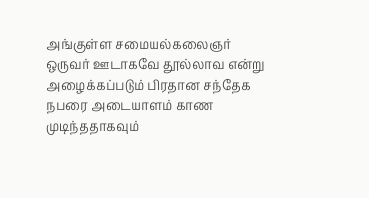அங்குள்ள சமையல்கலைஞர் ஒருவர் ஊடாகவே தூல்லாவ என்று அழைக்கப்படும் பிரதான சந்தேக நபரை அடையாளம் காண முடிந்ததாகவும்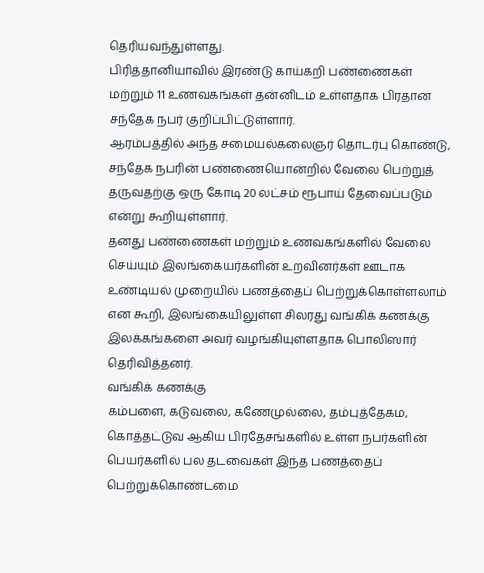தெரியவந்துள்ளது.
பிரித்தானியாவில் இரண்டு காய்கறி பண்ணைகள் மற்றும் 11 உணவகங்கள் தன்னிடம் உள்ளதாக பிரதான சந்தேக நபர் குறிப்பிட்டுள்ளார்.
ஆரம்பத்தில் அந்த சமையல்கலைஞர் தொடர்பு கொண்டு, சந்தேக நபரின் பண்ணையொன்றில் வேலை பெற்றுத் தருவதற்கு ஒரு கோடி 20 லட்சம் ரூபாய் தேவைப்படும் என்று கூறியுள்ளார்.
தனது பண்ணைகள் மற்றும் உணவகங்களில் வேலை செய்யும் இலங்கையர்களின் உறவினர்கள் ஊடாக உண்டியல் முறையில் பணத்தைப் பெற்றுக்கொள்ளலாம் என கூறி, இலங்கையிலுள்ள சிலரது வங்கிக் கணக்கு இலக்கங்களை அவர் வழங்கியுள்ளதாக பொலிஸார் தெரிவித்தனர்.
வங்கிக் கணக்கு
கம்பளை, கடுவலை, கணேமுல்லை, தம்புத்தேகம, கொத்தட்டுவ ஆகிய பிரதேசங்களில் உள்ள நபர்களின் பெயர்களில் பல தடவைகள் இந்த பணத்தைப் பெற்றுக்கொண்டமை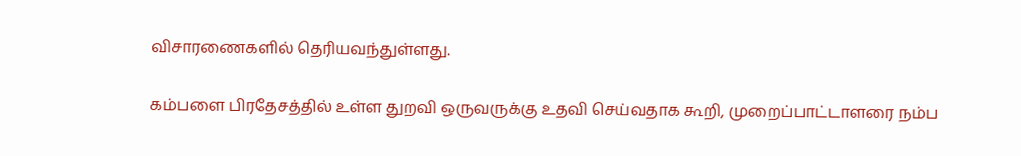விசாரணைகளில் தெரியவந்துள்ளது.

கம்பளை பிரதேசத்தில் உள்ள துறவி ஒருவருக்கு உதவி செய்வதாக கூறி, முறைப்பாட்டாளரை நம்ப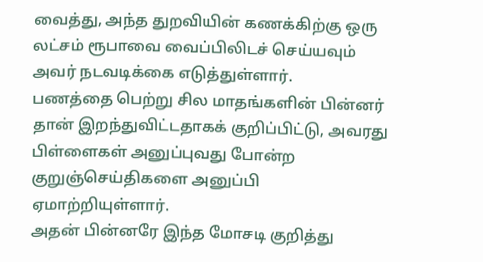வைத்து, அந்த துறவியின் கணக்கிற்கு ஒரு லட்சம் ரூபாவை வைப்பிலிடச் செய்யவும் அவர் நடவடிக்கை எடுத்துள்ளார்.
பணத்தை பெற்று சில மாதங்களின் பின்னர் தான் இறந்துவிட்டதாகக் குறிப்பிட்டு, அவரது பிள்ளைகள் அனுப்புவது போன்ற குறுஞ்செய்திகளை அனுப்பி ஏமாற்றியுள்ளார்.
அதன் பின்னரே இந்த மோசடி குறித்து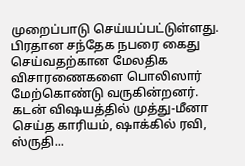முறைப்பாடு செய்யப்பட்டுள்ளது. பிரதான சந்தேக நபரை கைது செய்வதற்கான மேலதிக விசாரணைகளை பொலிஸார் மேற்கொண்டு வருகின்றனர்.
கடன் விஷயத்தில் முத்து-மீனா செய்த காரியம், ஷாக்கில் ரவி, ஸ்ருதி...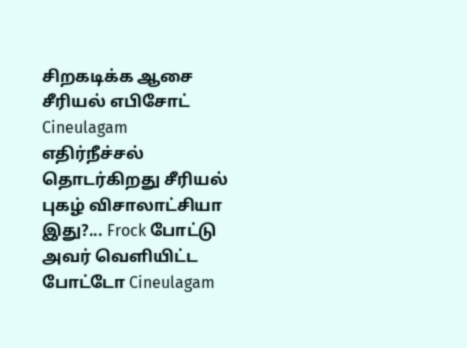சிறகடிக்க ஆசை சீரியல் எபிசோட் Cineulagam
எதிர்நீச்சல் தொடர்கிறது சீரியல் புகழ் விசாலாட்சியா இது?... Frock போட்டு அவர் வெளியிட்ட போட்டோ Cineulagam